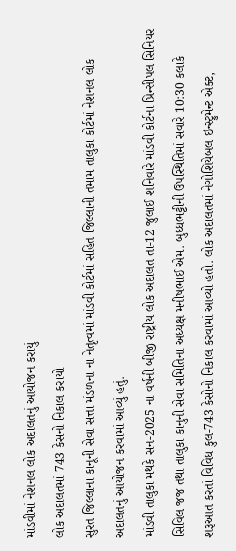માંડવીમાં નેશનલ લોક અદાલતનું આયોજન કરાયું
લોક અદાલતમાં 743 કેસનો નિકાલ કરાયો
સુરત જિલ્લાના કાનૂની સેવા સત્તા મંડળના ના નેતૃત્વમાં માંડવી કોર્ટમાં સહિત જિલ્લાની તમામ તાલુકા કોર્ટમાં નેશનલ લોક અદાલતનું આયોજન કરવામાં આવ્યું હતું.
માંડવી તાલુકા મથકે સન-2025 ના વર્ષની બીજી રાષ્ટ્રીય લોક અદાલત તા-12 જુલાઈ શનિવારે માંડવી કોર્ટના પ્રિન્સીપલ સિનિયર સિવિલ જજ તથા તાલુકા કાનુની સેવા સમિતિના અધ્યક્ષ મનીષભાઈ એમ. બુધ્ધભટ્ટીની ઉપસ્થિતિમાં સવારે 10:30 કલાકે શરૂઆત કરતાં વિવિધ કુલ-743 કેસોનો નિકાલ કરવામાં આવ્યો હતો. લોક અદાલતમાં નેગોશિયેબલ ઇન્સ્ટ્રુમેન્ટ એક્ટ,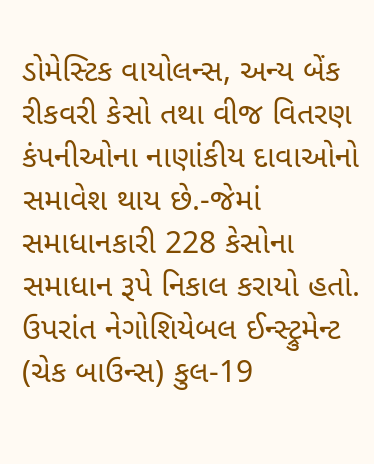ડોમેસ્ટિક વાયોલન્સ, અન્ય બેંક રીકવરી કેસો તથા વીજ વિતરણ કંપનીઓના નાણાંકીય દાવાઓનો સમાવેશ થાય છે.-જેમાં સમાધાનકારી 228 કેસોના સમાધાન રૂપે નિકાલ કરાયો હતો. ઉપરાંત નેગોશિયેબલ ઈન્સ્ટ્રુમેન્ટ (ચેક બાઉન્સ) કુલ-19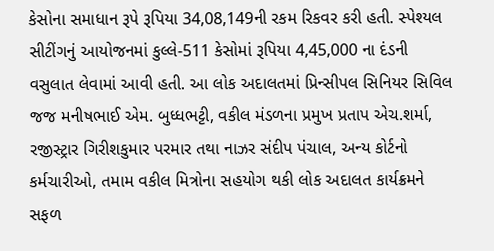કેસોના સમાધાન રૂપે રૂપિયા 34,08,149ની રકમ રિકવર કરી હતી. સ્પેશ્યલ સીટીંગનું આયોજનમાં કુલ્લે-511 કેસોમાં રૂપિયા 4,45,000 ના દંડની વસુલાત લેવામાં આવી હતી. આ લોક અદાલતમાં પ્રિન્સીપલ સિનિયર સિવિલ જજ મનીષભાઈ એમ. બુધ્ધભટ્ટી, વકીલ મંડળના પ્રમુખ પ્રતાપ એચ.શર્મા, રજીસ્ટ્રાર ગિરીશકુમાર પરમાર તથા નાઝર સંદીપ પંચાલ, અન્ય કોર્ટનો કર્મચારીઓ, તમામ વકીલ મિત્રોના સહયોગ થકી લોક અદાલત કાર્યક્રમને સફળ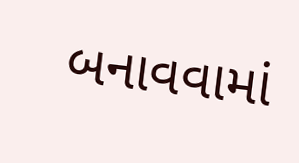બનાવવામાં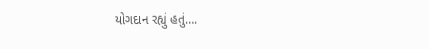યોગદાન રહ્યું હતું….